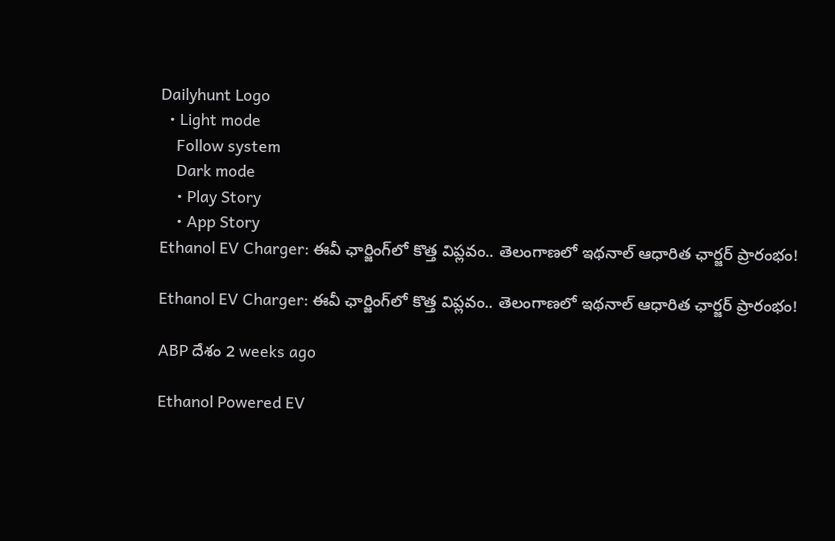Dailyhunt Logo
  • Light mode
    Follow system
    Dark mode
    • Play Story
    • App Story
Ethanol EV Charger: ఈవీ ఛార్జింగ్‌లో కొత్త విప్లవం.. తెలంగాణలో ఇథనాల్ ఆధారిత ఛార్జర్ ప్రారంభం!

Ethanol EV Charger: ఈవీ ఛార్జింగ్‌లో కొత్త విప్లవం.. తెలంగాణలో ఇథనాల్ ఆధారిత ఛార్జర్ ప్రారంభం!

ABP దేశం 2 weeks ago

Ethanol Powered EV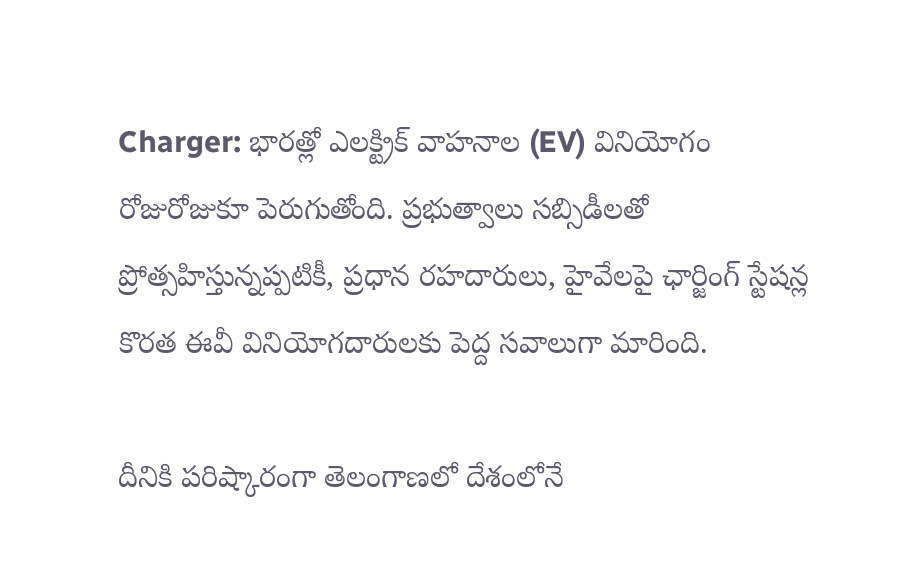Charger: భారత్లో ఎలక్ట్రిక్ వాహనాల (EV) వినియోగం రోజురోజుకూ పెరుగుతోంది. ప్రభుత్వాలు సబ్సిడీలతో ప్రోత్సహిస్తున్నప్పటికీ, ప్రధాన రహదారులు, హైవేలపై ఛార్జింగ్ స్టేషన్ల కొరత ఈవీ వినియోగదారులకు పెద్ద సవాలుగా మారింది.

దీనికి పరిష్కారంగా తెలంగాణలో దేశంలోనే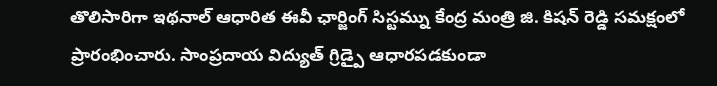తొలిసారిగా ఇథనాల్ ఆధారిత ఈవీ ఛార్జింగ్ సిస్టమ్ను కేంద్ర మంత్రి జి. కిషన్ రెడ్డి సమక్షంలో ప్రారంభించారు. సాంప్రదాయ విద్యుత్ గ్రిడ్పై ఆధారపడకుండా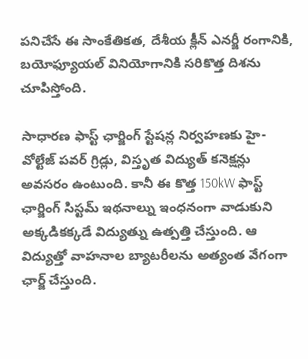పనిచేసే ఈ సాంకేతికత, దేశీయ క్లీన్ ఎనర్జీ రంగానికి, బయోఫ్యూయల్ వినియోగానికి సరికొత్త దిశను చూపిస్తోంది.

సాధారణ ఫాస్ట్ ఛార్జింగ్ స్టేషన్ల నిర్వహణకు హై-వోల్టేజ్ పవర్ గ్రిడ్లు, విస్తృత విద్యుత్ కనెక్షన్లు అవసరం ఉంటుంది. కానీ ఈ కొత్త 150kW ఫాస్ట్ ఛార్జింగ్ సిస్టమ్ ఇథనాల్ను ఇంధనంగా వాడుకుని అక్కడికక్కడే విద్యుత్ను ఉత్పత్తి చేస్తుంది. ఆ విద్యుత్తో వాహనాల బ్యాటరీలను అత్యంత వేగంగా ఛార్జ్ చేస్తుంది.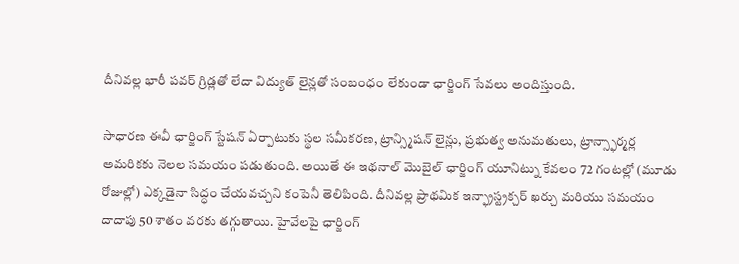దీనివల్ల భారీ పవర్ గ్రిడ్లతో లేదా విద్యుత్ లైన్లతో సంబంధం లేకుండా ఛార్జింగ్ సేవలు అందిస్తుంది.

సాధారణ ఈవీ ఛార్జింగ్ స్టేషన్ ఏర్పాటుకు స్థల సమీకరణ, ట్రాన్స్మిషన్ లైన్లు, ప్రభుత్వ అనుమతులు, ట్రాన్స్ఫార్మర్ల అమరికకు నెలల సమయం పడుతుంది. అయితే ఈ ఇథనాల్ మొబైల్ ఛార్జింగ్ యూనిట్ను కేవలం 72 గంటల్లో (మూడు రోజుల్లో) ఎక్కడైనా సిద్ధం చేయవచ్చని కంపెనీ తెలిపింది. దీనివల్ల ప్రాథమిక ఇన్ఫ్రాస్ట్రక్చర్ ఖర్చు మరియు సమయం దాదాపు 50 శాతం వరకు తగ్గుతాయి. హైవేలపై ఛార్జింగ్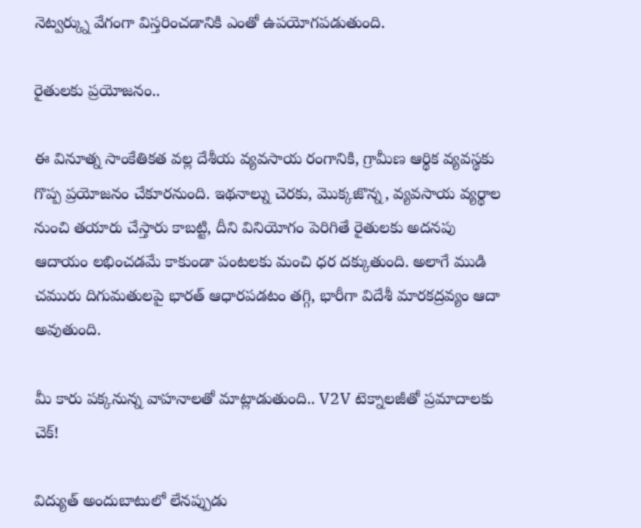నెట్వర్క్ను వేగంగా విస్తరించడానికి ఎంతో ఉపయోగపడుతుంది.

రైతులకు ప్రయోజనం..

ఈ వినూత్న సాంకేతికత వల్ల దేశీయ వ్యవసాయ రంగానికి, గ్రామీణ ఆర్థిక వ్యవస్థకు గొప్ప ప్రయోజనం చేకూరనుంది. ఇథనాల్ను చెరకు, మొక్కజొన్న, వ్యవసాయ వ్యర్థాల నుంచి తయారు చేస్తారు కాబట్టి, దీని వినియోగం పెరిగితే రైతులకు అదనపు ఆదాయం లభించడమే కాకుండా పంటలకు మంచి ధర దక్కుతుంది. అలాగే ముడి చమురు దిగుమతులపై భారత్ ఆధారపడటం తగ్గి, భారీగా విదేశీ మారకద్రవ్యం ఆదా అవుతుంది.

మీ కారు పక్కనున్న వాహనాలతో మాట్లాడుతుంది.. V2V టెక్నాలజీతో ప్రమాదాలకు చెక్!

విద్యుత్ అందుబాటులో లేనప్పుడు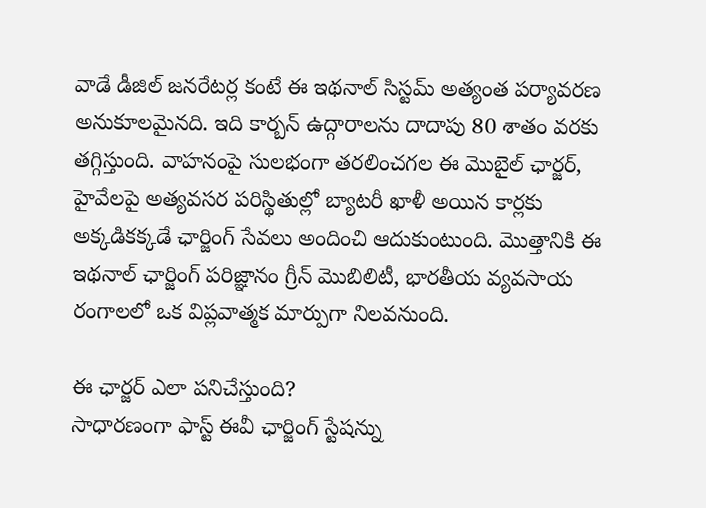వాడే డీజిల్ జనరేటర్ల కంటే ఈ ఇథనాల్ సిస్టమ్ అత్యంత పర్యావరణ అనుకూలమైనది. ఇది కార్బన్ ఉద్గారాలను దాదాపు 80 శాతం వరకు తగ్గిస్తుంది. వాహనంపై సులభంగా తరలించగల ఈ మొబైల్ ఛార్జర్, హైవేలపై అత్యవసర పరిస్థితుల్లో బ్యాటరీ ఖాళీ అయిన కార్లకు అక్కడికక్కడే ఛార్జింగ్ సేవలు అందించి ఆదుకుంటుంది. మొత్తానికి ఈ ఇథనాల్ ఛార్జింగ్ పరిజ్ఞానం గ్రీన్ మొబిలిటీ, భారతీయ వ్యవసాయ రంగాలలో ఒక విప్లవాత్మక మార్పుగా నిలవనుంది.

ఈ ఛార్జర్ ఎలా పనిచేస్తుంది?
సాధారణంగా ఫాస్ట్ ఈవీ ఛార్జింగ్ స్టేషన్ను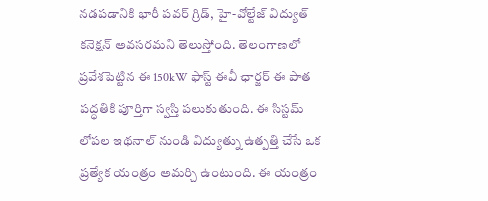నడపడానికి భారీ పవర్ గ్రిడ్, హై-వోల్టేజ్ విద్యుత్ కనెక్షన్ అవసరమని తెలుస్తోంది. తెలంగాణలో ప్రవేశపెట్టిన ఈ 150kW ఫాస్ట్ ఈవీ ఛార్జర్ ఈ పాత పద్ధతికి పూర్తిగా స్వస్తి పలుకుతుంది. ఈ సిస్టమ్ లోపల ఇథనాల్ నుండి విద్యుత్ను ఉత్పత్తి చేసే ఒక ప్రత్యేక యంత్రం అమర్చి ఉంటుంది. ఈ యంత్రం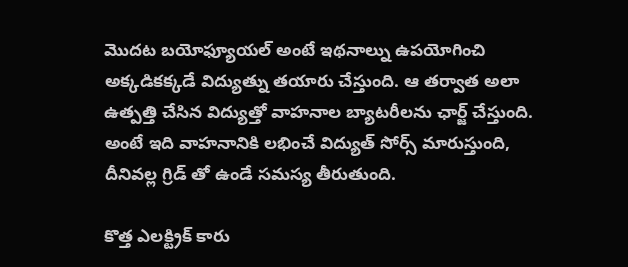మొదట బయోఫ్యూయల్ అంటే ఇథనాల్ను ఉపయోగించి అక్కడికక్కడే విద్యుత్ను తయారు చేస్తుంది. ఆ తర్వాత అలా ఉత్పత్తి చేసిన విద్యుత్తో వాహనాల బ్యాటరీలను ఛార్జ్ చేస్తుంది. అంటే ఇది వాహనానికి లభించే విద్యుత్ సోర్స్ మారుస్తుంది, దీనివల్ల గ్రిడ్ తో ఉండే సమస్య తీరుతుంది.

కొత్త ఎలక్ట్రిక్ కారు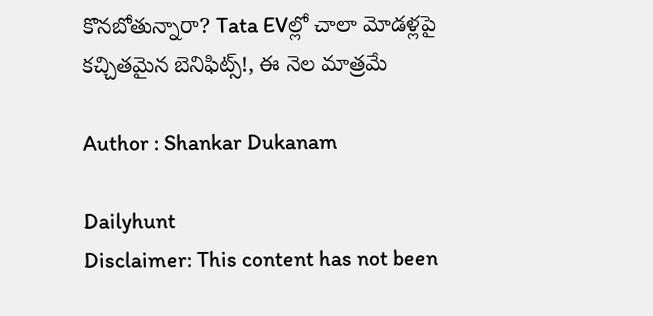కొనబోతున్నారా? Tata EVల్లో చాలా మోడళ్లపై కచ్చితమైన బెనిఫిట్స్!, ఈ నెల మాత్రమే

Author : Shankar Dukanam

Dailyhunt
Disclaimer: This content has not been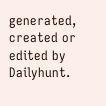generated, created or edited by Dailyhunt.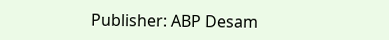Publisher: ABP Desam